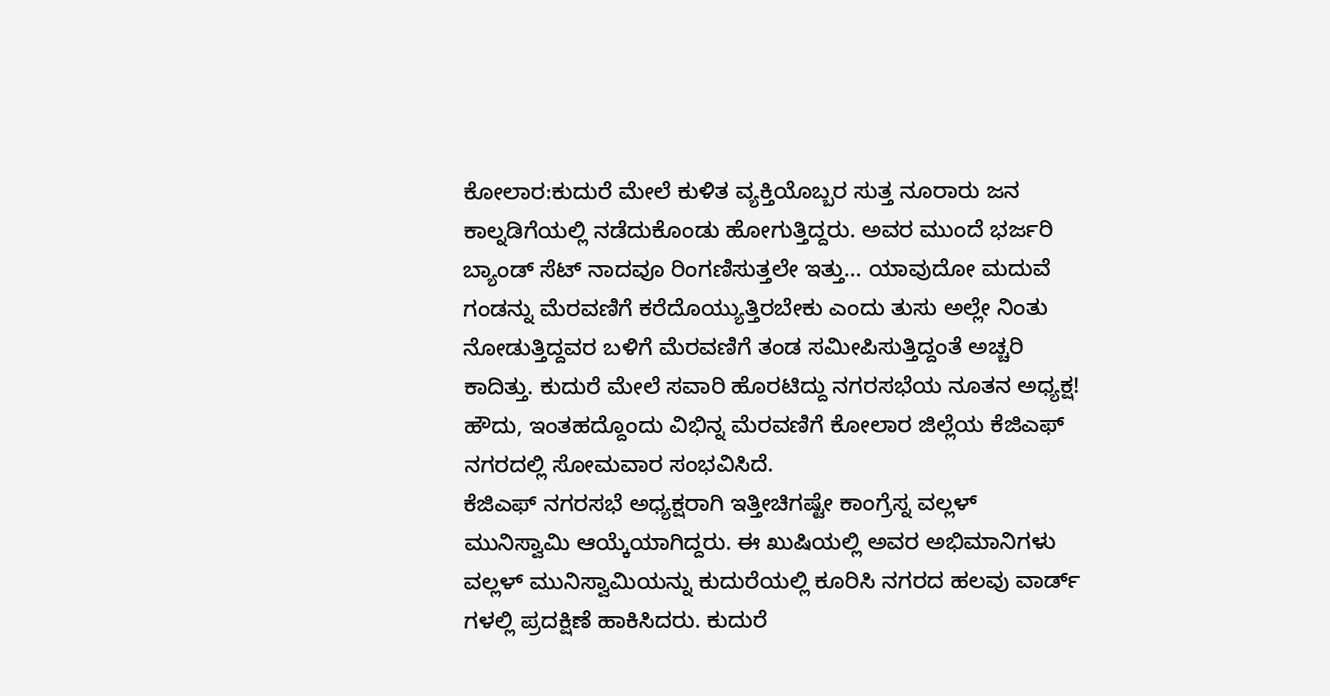ಕೋಲಾರ:ಕುದುರೆ ಮೇಲೆ ಕುಳಿತ ವ್ಯಕ್ತಿಯೊಬ್ಬರ ಸುತ್ತ ನೂರಾರು ಜನ ಕಾಲ್ನಡಿಗೆಯಲ್ಲಿ ನಡೆದುಕೊಂಡು ಹೋಗುತ್ತಿದ್ದರು. ಅವರ ಮುಂದೆ ಭರ್ಜರಿ ಬ್ಯಾಂಡ್ ಸೆಟ್ ನಾದವೂ ರಿಂಗಣಿಸುತ್ತಲೇ ಇತ್ತು… ಯಾವುದೋ ಮದುವೆ ಗಂಡನ್ನು ಮೆರವಣಿಗೆ ಕರೆದೊಯ್ಯುತ್ತಿರಬೇಕು ಎಂದು ತುಸು ಅಲ್ಲೇ ನಿಂತು ನೋಡುತ್ತಿದ್ದವರ ಬಳಿಗೆ ಮೆರವಣಿಗೆ ತಂಡ ಸಮೀಪಿಸುತ್ತಿದ್ದಂತೆ ಅಚ್ಚರಿ ಕಾದಿತ್ತು. ಕುದುರೆ ಮೇಲೆ ಸವಾರಿ ಹೊರಟಿದ್ದು ನಗರಸಭೆಯ ನೂತನ ಅಧ್ಯಕ್ಷ!
ಹೌದು, ಇಂತಹದ್ದೊಂದು ವಿಭಿನ್ನ ಮೆರವಣಿಗೆ ಕೋಲಾರ ಜಿಲ್ಲೆಯ ಕೆಜಿಎಫ್ ನಗರದಲ್ಲಿ ಸೋಮವಾರ ಸಂಭವಿಸಿದೆ.
ಕೆಜಿಎಫ್ ನಗರಸಭೆ ಅಧ್ಯಕ್ಷರಾಗಿ ಇತ್ತೀಚಿಗಷ್ಟೇ ಕಾಂಗ್ರೆಸ್ನ ವಲ್ಲಳ್‌ ಮುನಿಸ್ವಾಮಿ ಆಯ್ಕೆಯಾಗಿದ್ದರು. ಈ ಖುಷಿಯಲ್ಲಿ ಅವರ ಅಭಿಮಾನಿಗಳು ವಲ್ಲಳ್‌ ಮುನಿಸ್ವಾಮಿಯನ್ನು ಕುದುರೆಯಲ್ಲಿ ಕೂರಿಸಿ ನಗರದ ಹಲವು ವಾರ್ಡ್ ಗಳಲ್ಲಿ ಪ್ರದಕ್ಷಿಣೆ ಹಾಕಿಸಿದರು. ಕುದುರೆ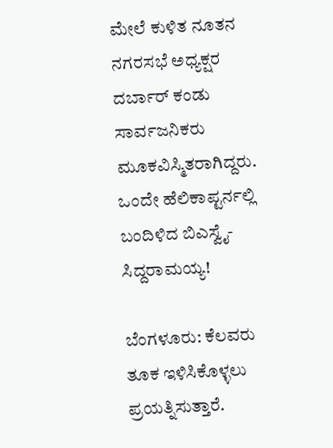ಮೇಲೆ ಕುಳಿತ ನೂತನ ನಗರಸಭೆ ಅಧ್ಯಕ್ಷರ ದರ್ಬಾರ್ ಕಂಡು ಸಾರ್ವಜನಿಕರು ಮೂಕವಿಸ್ಮಿತರಾಗಿದ್ದರು.
ಒಂದೇ ಹೆಲಿಕಾಪ್ಟರ್ನಲ್ಲಿ ಬಂದಿಳಿದ ಬಿಎಸ್ವೈ-ಸಿದ್ದರಾಮಯ್ಯ!

ಬೆಂಗಳೂರು: ಕೆಲವರು ತೂಕ ಇಳಿಸಿಕೊಳ್ಳಲು ಪ್ರಯತ್ನಿಸುತ್ತಾರೆ.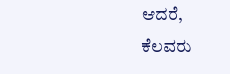ಆದರೆ, ಕೆಲವರು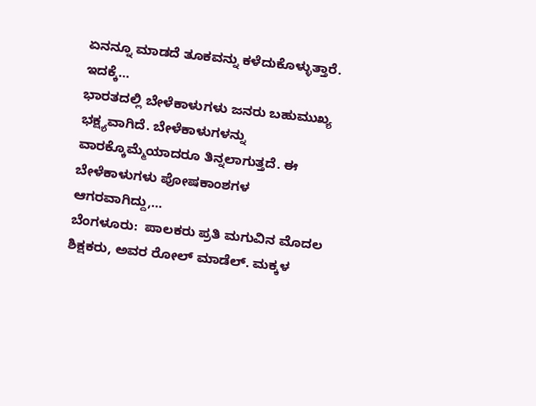ಏನನ್ನೂ ಮಾಡದೆ ತೂಕವನ್ನು ಕಳೆದುಕೊಳ್ಳುತ್ತಾರೆ. ಇದಕ್ಕೆ…
ಭಾರತದಲ್ಲಿ ಬೇಳೆಕಾಳುಗಳು ಜನರು ಬಹುಮುಖ್ಯ ಭಕ್ಷ್ಯವಾಗಿದೆ. ಬೇಳೆಕಾಳುಗಳನ್ನು ವಾರಕ್ಕೊಮ್ಮೆಯಾದರೂ ತಿನ್ನಲಾಗುತ್ತದೆ. ಈ ಬೇಳೆಕಾಳುಗಳು ಪೋಷಕಾಂಶಗಳ ಆಗರವಾಗಿದ್ದು,…
ಬೆಂಗಳೂರು:  ಪಾಲಕರು ಪ್ರತಿ ಮಗುವಿನ ಮೊದಲ ಶಿಕ್ಷಕರು, ಅವರ ರೋಲ್ ಮಾಡೆಲ್. ಮಕ್ಕಳ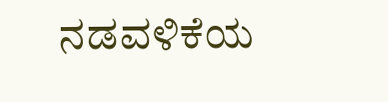ನಡವಳಿಕೆಯ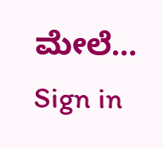ಮೇಲೆ…
Sign in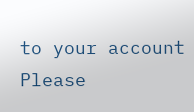to your account
Please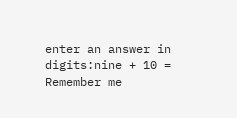enter an answer in digits:nine + 10 =
Remember me